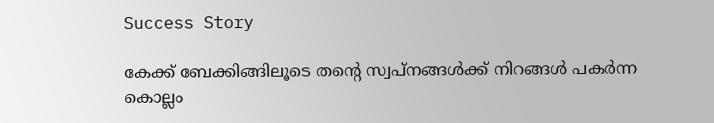Success Story

കേക്ക് ബേക്കിങ്ങിലൂടെ തന്റെ സ്വപ്‌നങ്ങള്‍ക്ക് നിറങ്ങള്‍ പകര്‍ന്ന കൊല്ലം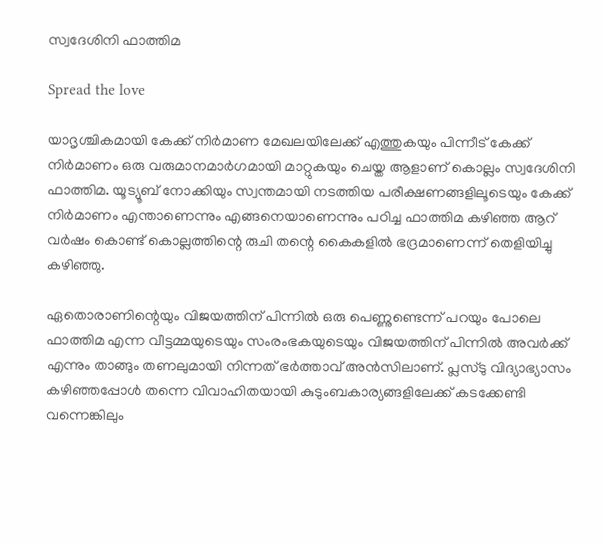സ്വദേശിനി ഫാത്തിമ

Spread the love

യാദൃശ്ചികമായി കേക്ക് നിര്‍മാണ മേഖലയിലേക്ക് എത്തുകയും പിന്നീട് കേക്ക് നിര്‍മാണം ഒരു വരുമാനമാര്‍ഗമായി മാറ്റുകയും ചെയ്ത ആളാണ് കൊല്ലം സ്വദേശിനി ഫാത്തിമ. യൂട്യൂബ് നോക്കിയും സ്വന്തമായി നടത്തിയ പരീക്ഷണങ്ങളിലൂടെയും കേക്ക് നിര്‍മാണം എന്താണെന്നും എങ്ങനെയാണെന്നും പഠിച്ച ഫാത്തിമ കഴിഞ്ഞ ആറ് വര്‍ഷം കൊണ്ട് കൊല്ലത്തിന്റെ രുചി തന്റെ കൈകളില്‍ ഭദ്രമാണെന്ന് തെളിയിച്ചു കഴിഞ്ഞു.

ഏതൊരാണിന്റെയും വിജയത്തിന് പിന്നില്‍ ഒരു പെണ്ണുണ്ടെന്ന് പറയും പോലെ ഫാത്തിമ എന്ന വീട്ടമ്മയുടെയും സംരംഭകയുടെയും വിജയത്തിന് പിന്നില്‍ അവര്‍ക്ക് എന്നും താങ്ങും തണലുമായി നിന്നത് ഭര്‍ത്താവ് അന്‍സിലാണ്. പ്ലസ്ടു വിദ്യാഭ്യാസം കഴിഞ്ഞപ്പോള്‍ തന്നെ വിവാഹിതയായി കുടുംബകാര്യങ്ങളിലേക്ക് കടക്കേണ്ടി വന്നെങ്കിലും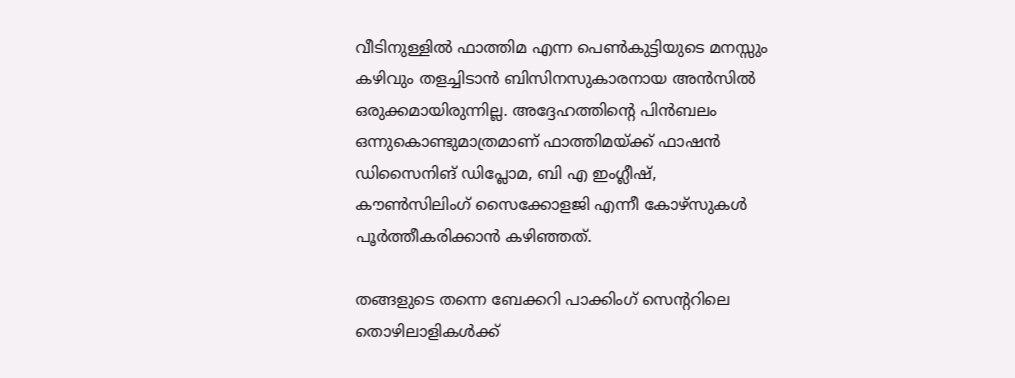വീടിനുള്ളില്‍ ഫാത്തിമ എന്ന പെണ്‍കുട്ടിയുടെ മനസ്സും കഴിവും തളച്ചിടാന്‍ ബിസിനസുകാരനായ അന്‍സില്‍ ഒരുക്കമായിരുന്നില്ല. അദ്ദേഹത്തിന്റെ പിന്‍ബലം ഒന്നുകൊണ്ടുമാത്രമാണ് ഫാത്തിമയ്ക്ക് ഫാഷന്‍ ഡിസൈനിങ് ഡിപ്ലോമ, ബി എ ഇംഗ്ലീഷ്, കൗണ്‍സിലിംഗ് സൈക്കോളജി എന്നീ കോഴ്‌സുകള്‍ പൂര്‍ത്തീകരിക്കാന്‍ കഴിഞ്ഞത്.

തങ്ങളുടെ തന്നെ ബേക്കറി പാക്കിംഗ് സെന്ററിലെ തൊഴിലാളികള്‍ക്ക്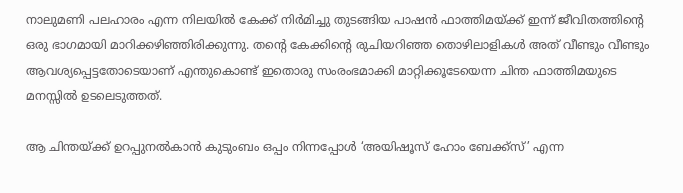നാലുമണി പലഹാരം എന്ന നിലയില്‍ കേക്ക് നിര്‍മിച്ചു തുടങ്ങിയ പാഷന്‍ ഫാത്തിമയ്ക്ക് ഇന്ന് ജീവിതത്തിന്റെ ഒരു ഭാഗമായി മാറിക്കഴിഞ്ഞിരിക്കുന്നു. തന്റെ കേക്കിന്റെ രുചിയറിഞ്ഞ തൊഴിലാളികള്‍ അത് വീണ്ടും വീണ്ടും ആവശ്യപ്പെട്ടതോടെയാണ് എന്തുകൊണ്ട് ഇതൊരു സംരംഭമാക്കി മാറ്റിക്കൂടേയെന്ന ചിന്ത ഫാത്തിമയുടെ മനസ്സില്‍ ഉടലെടുത്തത്.

ആ ചിന്തയ്ക്ക് ഉറപ്പുനല്‍കാന്‍ കുടുംബം ഒപ്പം നിന്നപ്പോള്‍ ‘അയിഷൂസ് ഹോം ബേക്ക്‌സ്’ എന്ന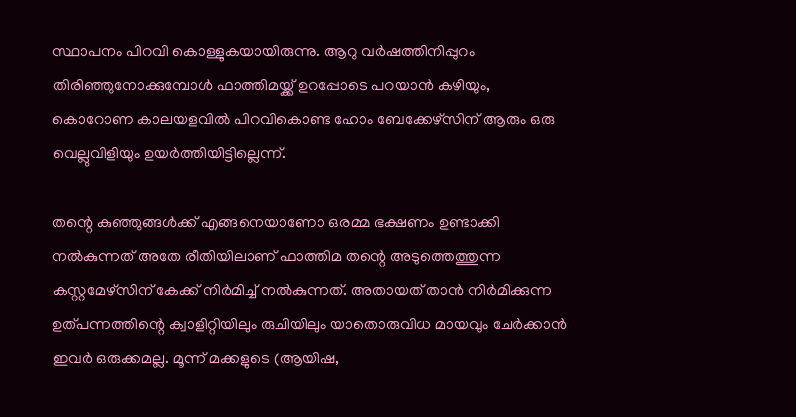സ്ഥാപനം പിറവി കൊള്ളുകയായിരുന്നു. ആറു വര്‍ഷത്തിനിപ്പുറം തിരിഞ്ഞുനോക്കുമ്പോള്‍ ഫാത്തിമയ്ക്ക് ഉറപ്പോടെ പറയാന്‍ കഴിയും, കൊറോണ കാലയളവില്‍ പിറവികൊണ്ട ഹോം ബേക്കേഴ്‌സിന് ആരും ഒരു വെല്ലുവിളിയും ഉയര്‍ത്തിയിട്ടില്ലെന്ന്.

തന്റെ കുഞ്ഞുങ്ങള്‍ക്ക് എങ്ങനെയാണോ ഒരമ്മ ഭക്ഷണം ഉണ്ടാക്കി നല്‍കുന്നത് അതേ രീതിയിലാണ് ഫാത്തിമ തന്റെ അടുത്തെത്തുന്ന കസ്റ്റമേഴ്‌സിന് കേക്ക് നിര്‍മിച്ച് നല്‍കുന്നത്. അതായത് താന്‍ നിര്‍മിക്കുന്ന ഉത്പന്നത്തിന്റെ ക്വാളിറ്റിയിലും രുചിയിലും യാതൊരുവിധ മായവും ചേര്‍ക്കാന്‍ ഇവര്‍ ഒരുക്കമല്ല. മൂന്ന് മക്കളുടെ (ആയിഷ,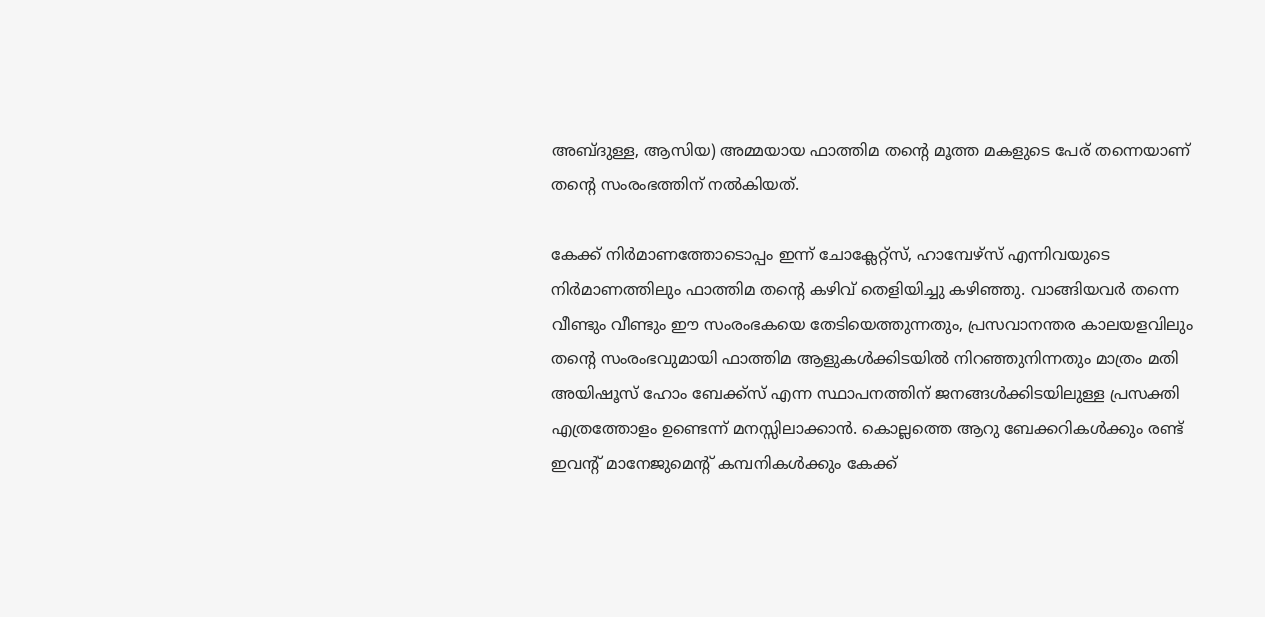അബ്ദുള്ള, ആസിയ) അമ്മയായ ഫാത്തിമ തന്റെ മൂത്ത മകളുടെ പേര് തന്നെയാണ് തന്റെ സംരംഭത്തിന് നല്‍കിയത്.

കേക്ക് നിര്‍മാണത്തോടൊപ്പം ഇന്ന് ചോക്ലേറ്റ്‌സ്, ഹാമ്പേഴ്‌സ് എന്നിവയുടെ നിര്‍മാണത്തിലും ഫാത്തിമ തന്റെ കഴിവ് തെളിയിച്ചു കഴിഞ്ഞു. വാങ്ങിയവര്‍ തന്നെ വീണ്ടും വീണ്ടും ഈ സംരംഭകയെ തേടിയെത്തുന്നതും, പ്രസവാനന്തര കാലയളവിലും തന്റെ സംരംഭവുമായി ഫാത്തിമ ആളുകള്‍ക്കിടയില്‍ നിറഞ്ഞുനിന്നതും മാത്രം മതി അയിഷൂസ് ഹോം ബേക്ക്‌സ് എന്ന സ്ഥാപനത്തിന് ജനങ്ങള്‍ക്കിടയിലുള്ള പ്രസക്തി എത്രത്തോളം ഉണ്ടെന്ന് മനസ്സിലാക്കാന്‍. കൊല്ലത്തെ ആറു ബേക്കറികള്‍ക്കും രണ്ട് ഇവന്റ് മാനേജുമെന്റ് കമ്പനികള്‍ക്കും കേക്ക്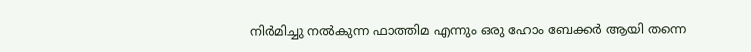നിര്‍മിച്ചു നല്‍കുന്ന ഫാത്തിമ എന്നും ഒരു ഹോം ബേക്കര്‍ ആയി തന്നെ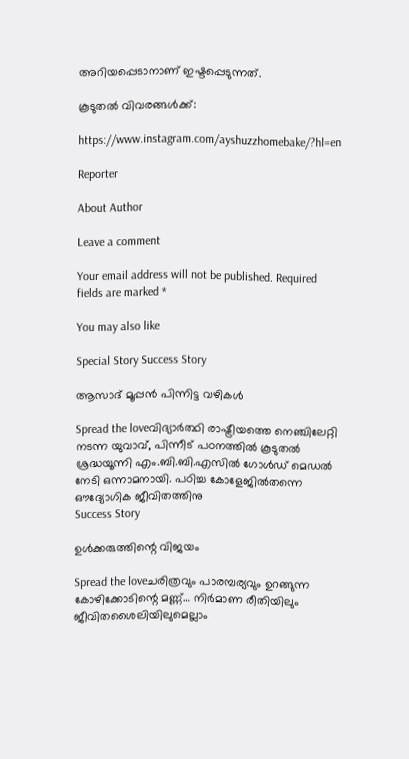അറിയപ്പെടാനാണ് ഇഷ്ടപ്പെടുന്നത്.

കൂടുതല്‍ വിവരങ്ങള്‍ക്ക്:

https://www.instagram.com/ayshuzzhomebake/?hl=en

Reporter

About Author

Leave a comment

Your email address will not be published. Required fields are marked *

You may also like

Special Story Success Story

ആസാദ് മൂപ്പന്‍ പിന്നിട്ട വഴികള്‍

Spread the loveവിദ്യാര്‍ത്ഥി രാഷ്ട്രീയത്തെ നെഞ്ചിലേറ്റി നടന്ന യുവാവ്, പിന്നീട് പഠനത്തില്‍ കൂടുതല്‍ ശ്രദ്ധയൂന്നി എം.ബി.ബി.എസില്‍ ഗോള്‍ഡ് മെഡല്‍ നേടി ഒന്നാമനായി. പഠിച്ച കോളേജില്‍തന്നെ ഔദ്യോഗിക ജീവിതത്തിനു
Success Story

ഉള്‍ക്കരുത്തിന്റെ വിജയം

Spread the loveചരിത്രവും പാരമ്പര്യവും ഉറങ്ങുന്ന കോഴിക്കോടിന്റെ മണ്ണ്… നിര്‍മാണ രീതിയിലും ജീവിതശൈലിയിലുമെല്ലാം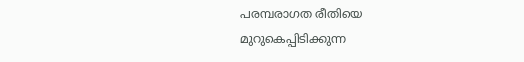പരമ്പരാഗത രീതിയെ മുറുകെപ്പിടിക്കുന്ന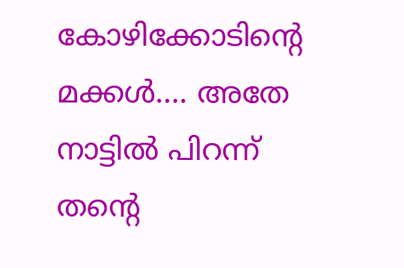കോഴിക്കോടിന്റെ മക്കള്‍…. അതേ നാട്ടില്‍ പിറന്ന് തന്റെ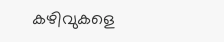കഴിവുകളെ